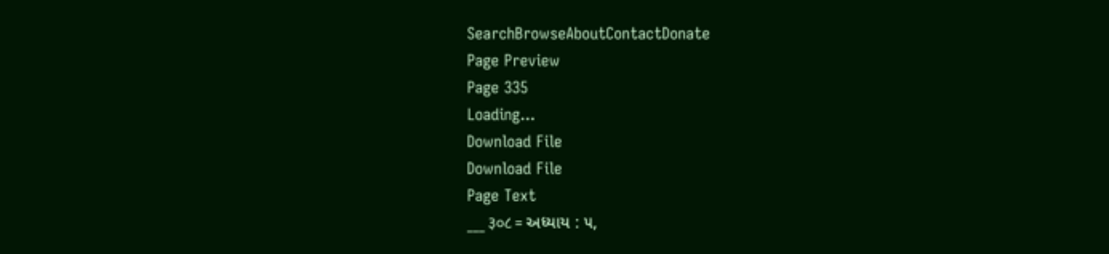SearchBrowseAboutContactDonate
Page Preview
Page 335
Loading...
Download File
Download File
Page Text
___ ३०८ = અધ્યાય : ૫,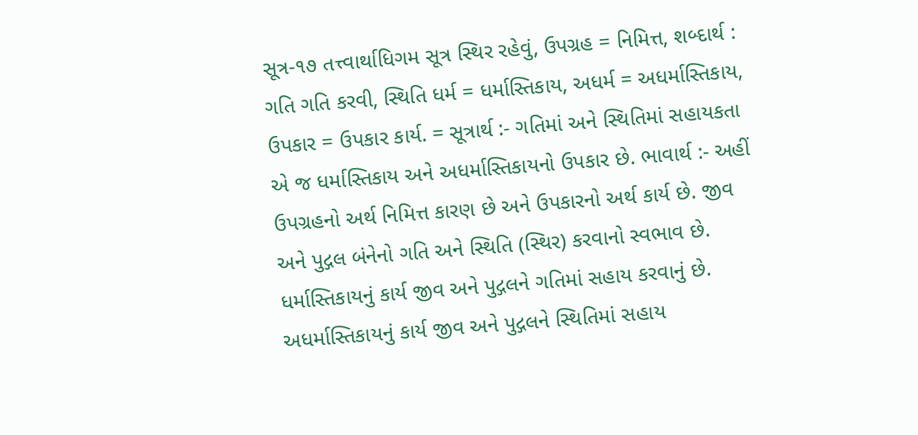સૂત્ર-૧૭ તત્ત્વાર્થાધિગમ સૂત્ર સ્થિર રહેવું, ઉપગ્રહ = નિમિત્ત, શબ્દાર્થ : ગતિ ગતિ કરવી, સ્થિતિ ધર્મ = ધર્માસ્તિકાય, અધર્મ = અધર્માસ્તિકાય, ઉપકાર = ઉપકાર કાર્ય. = સૂત્રાર્થ :- ગતિમાં અને સ્થિતિમાં સહાયકતા એ જ ધર્માસ્તિકાય અને અધર્માસ્તિકાયનો ઉપકાર છે. ભાવાર્થ :- અહીં ઉપગ્રહનો અર્થ નિમિત્ત કારણ છે અને ઉપકારનો અર્થ કાર્ય છે. જીવ અને પુદ્ગલ બંનેનો ગતિ અને સ્થિતિ (સ્થિર) કરવાનો સ્વભાવ છે. ધર્માસ્તિકાયનું કાર્ય જીવ અને પુદ્ગલને ગતિમાં સહાય કરવાનું છે. અધર્માસ્તિકાયનું કાર્ય જીવ અને પુદ્ગલને સ્થિતિમાં સહાય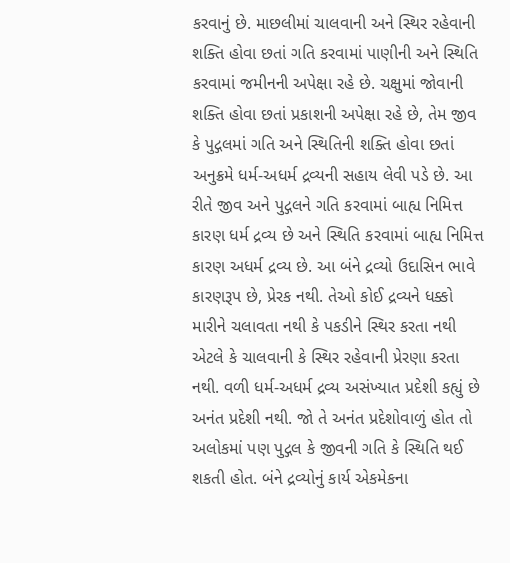કરવાનું છે. માછલીમાં ચાલવાની અને સ્થિર રહેવાની શક્તિ હોવા છતાં ગતિ કરવામાં પાણીની અને સ્થિતિ કરવામાં જમીનની અપેક્ષા રહે છે. ચક્ષુમાં જોવાની શક્તિ હોવા છતાં પ્રકાશની અપેક્ષા રહે છે, તેમ જીવ કે પુદ્ગલમાં ગતિ અને સ્થિતિની શક્તિ હોવા છતાં અનુક્રમે ધર્મ-અધર્મ દ્રવ્યની સહાય લેવી પડે છે. આ રીતે જીવ અને પુદ્ગલને ગતિ કરવામાં બાહ્ય નિમિત્ત કારણ ધર્મ દ્રવ્ય છે અને સ્થિતિ કરવામાં બાહ્ય નિમિત્ત કારણ અધર્મ દ્રવ્ય છે. આ બંને દ્રવ્યો ઉદાસિન ભાવે કારણરૂપ છે, પ્રેરક નથી. તેઓ કોઈ દ્રવ્યને ધક્કો મારીને ચલાવતા નથી કે પકડીને સ્થિર કરતા નથી એટલે કે ચાલવાની કે સ્થિર રહેવાની પ્રેરણા કરતા નથી. વળી ધર્મ-અધર્મ દ્રવ્ય અસંખ્યાત પ્રદેશી કહ્યું છે અનંત પ્રદેશી નથી. જો તે અનંત પ્રદેશોવાળું હોત તો અલોકમાં પણ પુદ્ગલ કે જીવની ગતિ કે સ્થિતિ થઈ શકતી હોત. બંને દ્રવ્યોનું કાર્ય એકમેકના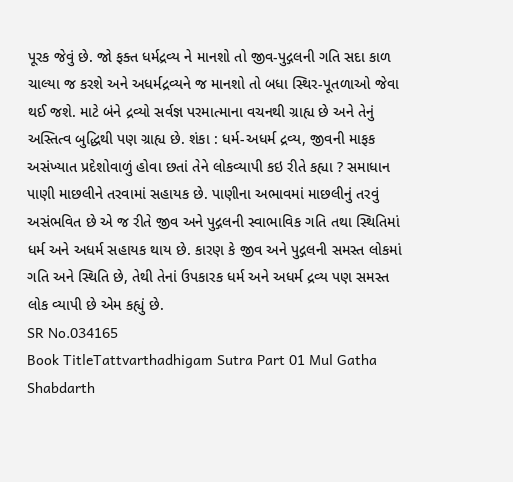પૂરક જેવું છે. જો ફક્ત ધર્મદ્રવ્ય ને માનશો તો જીવ-પુદ્ગલની ગતિ સદા કાળ ચાલ્યા જ કરશે અને અધર્મદ્રવ્યને જ માનશો તો બધા સ્થિર-પૂતળાઓ જેવા થઈ જશે. માટે બંને દ્રવ્યો સર્વજ્ઞ પરમાત્માના વચનથી ગ્રાહ્ય છે અને તેનું અસ્તિત્વ બુદ્ધિથી પણ ગ્રાહ્ય છે. શંકા : ધર્મ-અધર્મ દ્રવ્ય, જીવની માફક અસંખ્યાત પ્રદેશોવાળું હોવા છતાં તેને લોકવ્યાપી કઇ રીતે કહ્યા ? સમાધાન પાણી માછલીને તરવામાં સહાયક છે. પાણીના અભાવમાં માછલીનું તરવું અસંભવિત છે એ જ રીતે જીવ અને પુદ્ગલની સ્વાભાવિક ગતિ તથા સ્થિતિમાં ધર્મ અને અધર્મ સહાયક થાય છે. કારણ કે જીવ અને પુદ્ગલની સમસ્ત લોકમાં ગતિ અને સ્થિતિ છે, તેથી તેનાં ઉપકારક ધર્મ અને અધર્મ દ્રવ્ય પણ સમસ્ત લોક વ્યાપી છે એમ કહ્યું છે.
SR No.034165
Book TitleTattvarthadhigam Sutra Part 01 Mul Gatha Shabdarth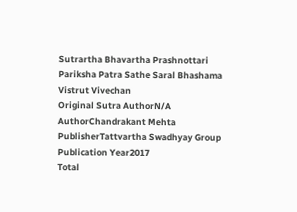Sutrartha Bhavartha Prashnottari Pariksha Patra Sathe Saral Bhashama Vistrut Vivechan
Original Sutra AuthorN/A
AuthorChandrakant Mehta
PublisherTattvartha Swadhyay Group
Publication Year2017
Total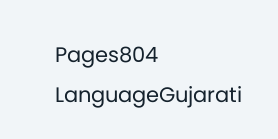Pages804
LanguageGujarati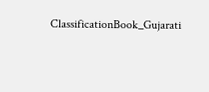ClassificationBook_Gujarati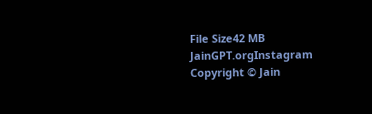File Size42 MB
JainGPT.orgInstagram
Copyright © Jain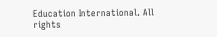Education International. All rights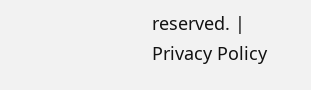reserved. | Privacy Policy